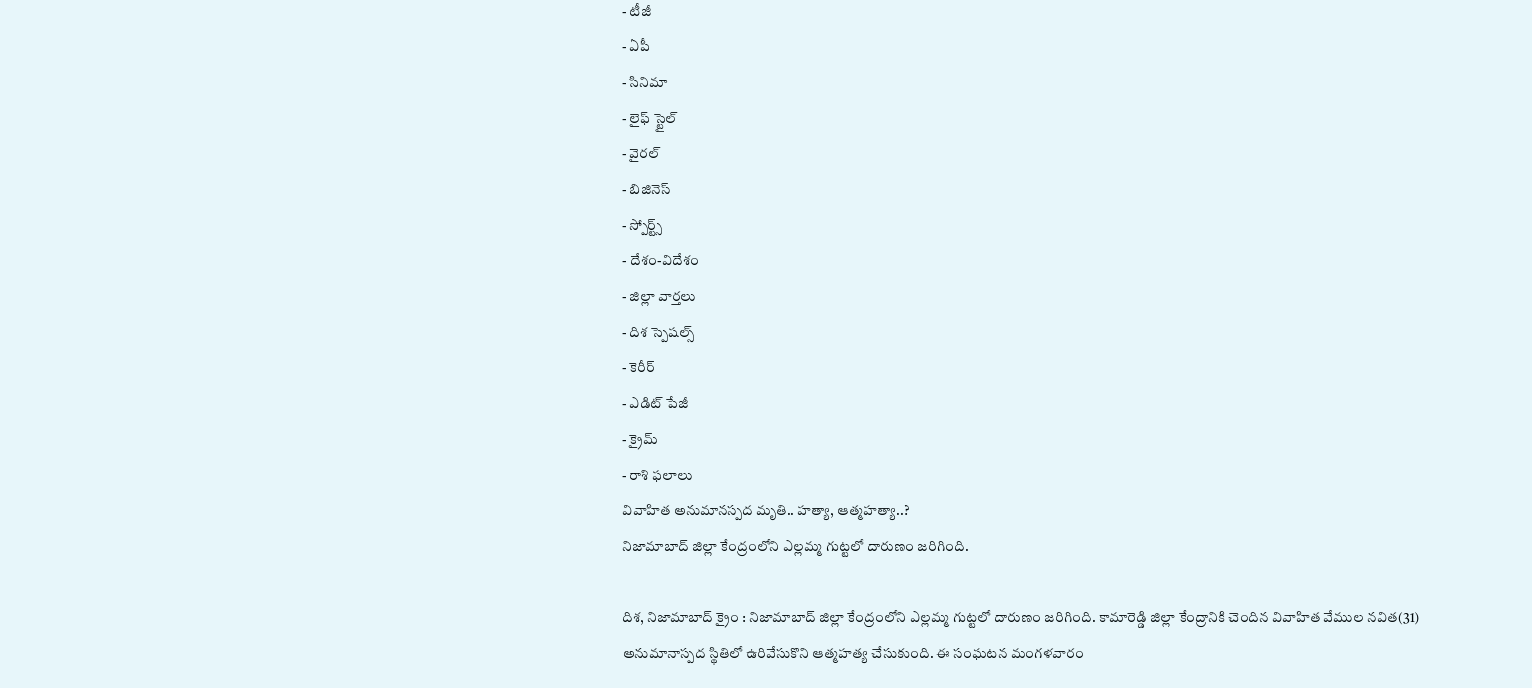- టీజీ
- ఏపీ
- సినిమా
- లైఫ్ స్టైల్
- వైరల్
- బిజినెస్
- స్పోర్ట్స్
- దేశం-విదేశం
- జిల్లా వార్తలు
- దిశ స్పెషల్స్
- కెరీర్
- ఎడిట్ పేజీ
- క్రైమ్
- రాశి ఫలాలు
వివాహిత అనుమానస్పద మృతి.. హత్యా, ఆత్మహత్యా..?
నిజామాబాద్ జిల్లా కేంద్రంలోని ఎల్లమ్మ గుట్టలో దారుణం జరిగింది.

దిశ, నిజామాబాద్ క్రైం : నిజామాబాద్ జిల్లా కేంద్రంలోని ఎల్లమ్మ గుట్టలో దారుణం జరిగింది. కామారెడ్డి జిల్లా కేంద్రానికి చెందిన వివాహిత వేముల నవిత(31) అనుమానాస్పద స్థితిలో ఉరివేసుకొని ఆత్మహత్య చేసుకుంది. ఈ సంఘటన మంగళవారం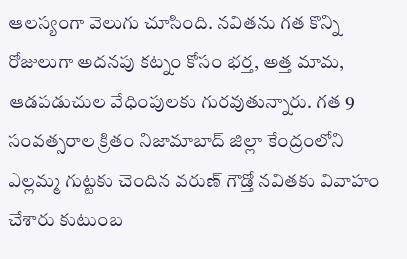ఆలస్యంగా వెలుగు చూసింది. నవితను గత కొన్ని రోజులుగా అదనపు కట్నం కోసం భర్త, అత్త మామ, ఆడపడుచుల వేధింపులకు గురవుతున్నారు. గత 9 సంవత్సరాల క్రితం నిజామాబాద్ జిల్లా కేంద్రంలోని ఎల్లమ్మ గుట్టకు చెందిన వరుణ్ గౌడ్తో నవితకు వివాహం చేశారు కుటుంబ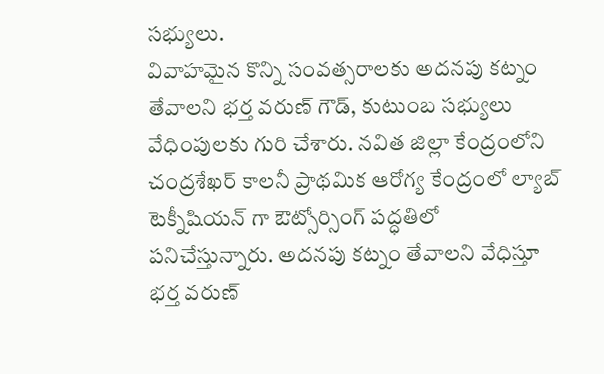సభ్యులు.
వివాహమైన కొన్ని సంవత్సరాలకు అదనపు కట్నం తేవాలని భర్త వరుణ్ గౌడ్, కుటుంబ సభ్యులు వేధింపులకు గురి చేశారు. నవిత జిల్లా కేంద్రంలోని చంద్రశేఖర్ కాలనీ ప్రాథమిక ఆరోగ్య కేంద్రంలో ల్యాబ్ టెక్నీషియన్ గా ఔట్సోర్సింగ్ పద్ధతిలో పనిచేస్తున్నారు. అదనపు కట్నం తేవాలని వేధిస్తూ భర్త వరుణ్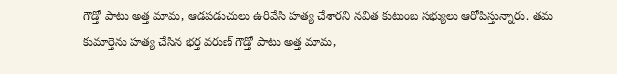గౌడ్తో పాటు అత్త మామ, ఆడపడుచులు ఉరివేసి హత్య చేశారని నవిత కుటుంబ సభ్యులు ఆరోపిస్తున్నారు. తమ కుమార్తెను హత్య చేసిన భర్త వరుణ్ గౌడ్తో పాటు అత్త మామ,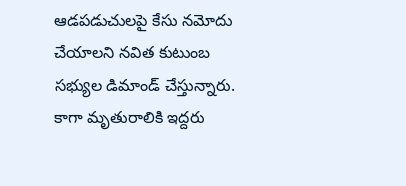ఆడపడుచులపై కేసు నమోదు చేయాలని నవిత కుటుంబ సభ్యుల డిమాండ్ చేస్తున్నారు. కాగా మృతురాలికి ఇద్దరు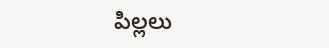పిల్లలు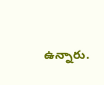ఉన్నారు.